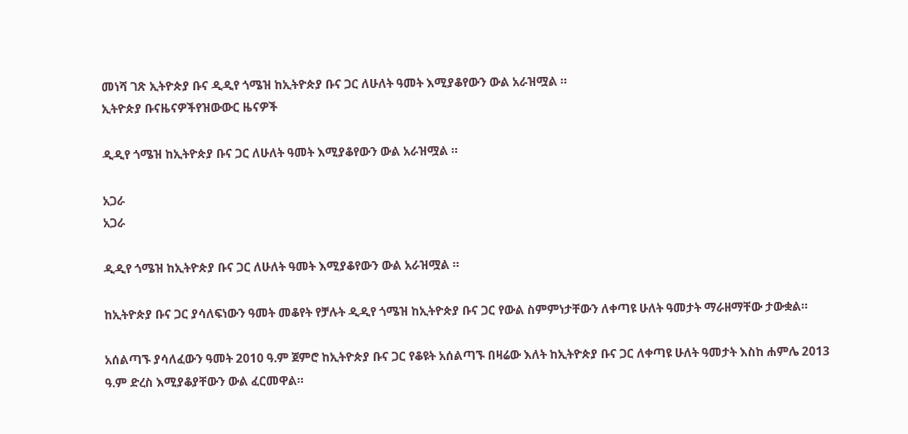መነሻ ገጽ ኢትዮጵያ ቡና ዲዲየ ጎሜዝ ከኢትዮጵያ ቡና ጋር ለሁለት ዓመት እሚያቆየውን ውል አራዝሟል ።
ኢትዮጵያ ቡናዜናዎችየዝውውር ዜናዎች

ዲዲየ ጎሜዝ ከኢትዮጵያ ቡና ጋር ለሁለት ዓመት እሚያቆየውን ውል አራዝሟል ።

አጋራ
አጋራ

ዲዲየ ጎሜዝ ከኢትዮጵያ ቡና ጋር ለሁለት ዓመት እሚያቆየውን ውል አራዝሟል ።

ከኢትዮጵያ ቡና ጋር ያሳለፍነውን ዓመት መቆየት የቻሉት ዲዲየ ጎሜዝ ከኢትዮጵያ ቡና ጋር የውል ስምምነታቸውን ለቀጣዩ ሁለት ዓመታት ማራዘማቸው ታውቋል።

አሰልጣኙ ያሳለፈውን ዓመት 2010 ዓ.ም ጀምሮ ከኢትዮጵያ ቡና ጋር የቆዩት አሰልጣኙ በዛሬው እለት ከኢትዮጵያ ቡና ጋር ለቀጣዩ ሁለት ዓመታት እስከ ሐምሌ 2013 ዓ.ም ድረስ እሚያቆያቸውን ውል ፈርመዋል።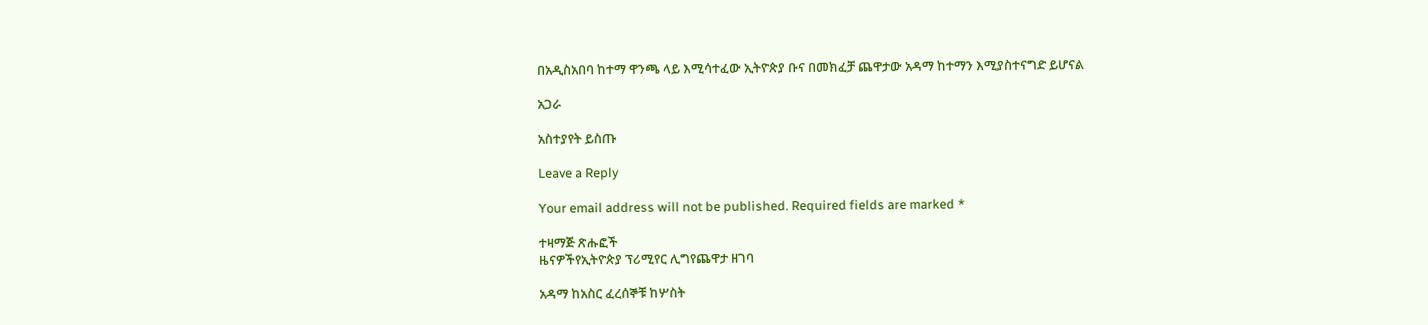በአዲስአበባ ከተማ ዋንጫ ላይ እሚሳተፈው ኢትዮጵያ ቡና በመክፈቻ ጨዋታው አዳማ ከተማን እሚያስተናግድ ይሆናል

አጋራ

አስተያየት ይስጡ

Leave a Reply

Your email address will not be published. Required fields are marked *

ተዛማጅ ጽሑፎች
ዜናዎችየኢትዮጵያ ፕሪሚየር ሊግየጨዋታ ዘገባ

አዳማ ከአስር ፈረሰኞቹ ከሦስት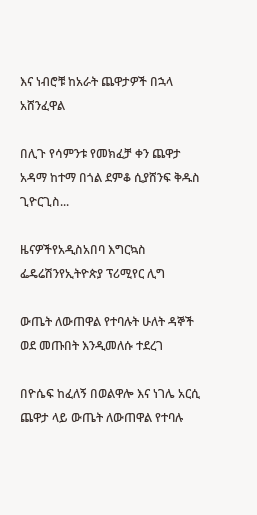እና ነብሮቹ ከአራት ጨዋታዎች በኋላ አሸንፈዋል

በሊጉ የሳምንቱ የመክፈቻ ቀን ጨዋታ አዳማ ከተማ በጎል ደምቆ ሲያሸንፍ ቅዱስ ጊዮርጊስ...

ዜናዎችየአዲስአበባ እግርኳስ ፌዴሬሽንየኢትዮጵያ ፕሪሚየር ሊግ

ውጤት ለውጠዋል የተባሉት ሁለት ዳኞች ወደ መጡበት እንዲመለሱ ተደረገ

በዮሴፍ ከፈለኝ በወልዋሎ እና ነገሌ አርሲ ጨዋታ ላይ ውጤት ለውጠዋል የተባሉ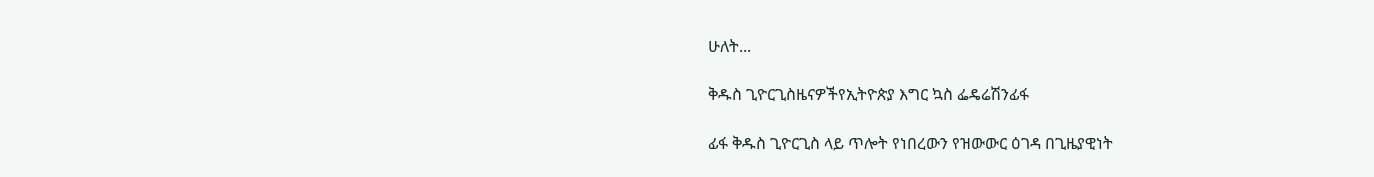ሁለት...

ቅዱስ ጊዮርጊስዜናዎችየኢትዮጵያ እግር ኳስ ፌዴሬሽንፊፋ

ፊፋ ቅዱስ ጊዮርጊስ ላይ ጥሎት የነበረውን የዝውውር ዕገዳ በጊዜያዊነት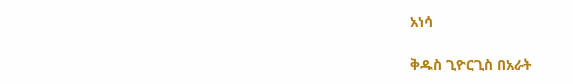አነሳ

ቅዱስ ጊዮርጊስ በአራት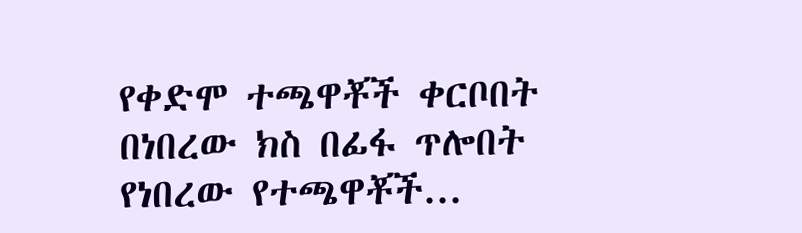የቀድሞ ተጫዋቾች ቀርቦበት በነበረው ክስ በፊፋ ጥሎበት የነበረው የተጫዋቾች...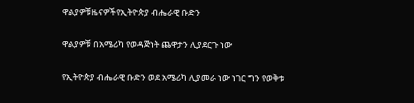ዋልያዎቹዜናዎችየኢትዮጵያ ብሔራዊ ቡድን

ዋልያዎቹ በአሜሪካ የወዳጅነት ጨዋታን ሊያደርጉ ነው

የኢትዮጵያ ብሔራዊ ቡድን ወደ አሜሪካ ሊያመራ ነው ነገር ግን የወቅቱ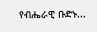የብሔራዊ ቡድኑ...